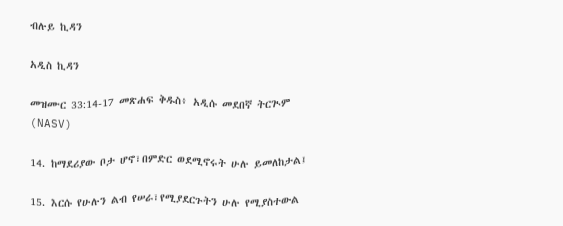ብሉይ ኪዳን

አዲስ ኪዳን

መዝሙር 33:14-17 መጽሐፍ ቅዱስ፥ አዲሱ መደበኛ ትርጒም (NASV)

14. ከማደሪያው ቦታ ሆኖ፣በምድር ወደሚኖሩት ሁሉ ይመለከታል፤

15. እርሱ የሁሉን ልብ የሠራ፣የሚያደርጉትን ሁሉ የሚያስተውል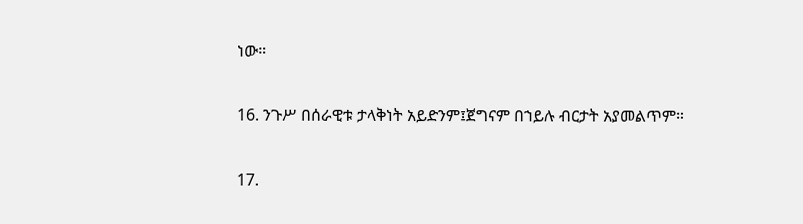ነው።

16. ንጉሥ በሰራዊቱ ታላቅነት አይድንም፤ጀግናም በኀይሉ ብርታት አያመልጥም።

17.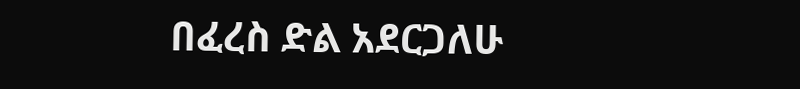በፈረስ ድል አደርጋለሁ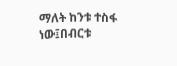ማለት ከንቱ ተስፋ ነው፤በብርቱ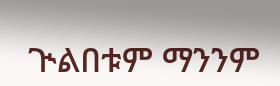ጒልበቱም ማንንም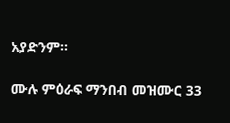አያድንም።

ሙሉ ምዕራፍ ማንበብ መዝሙር 33